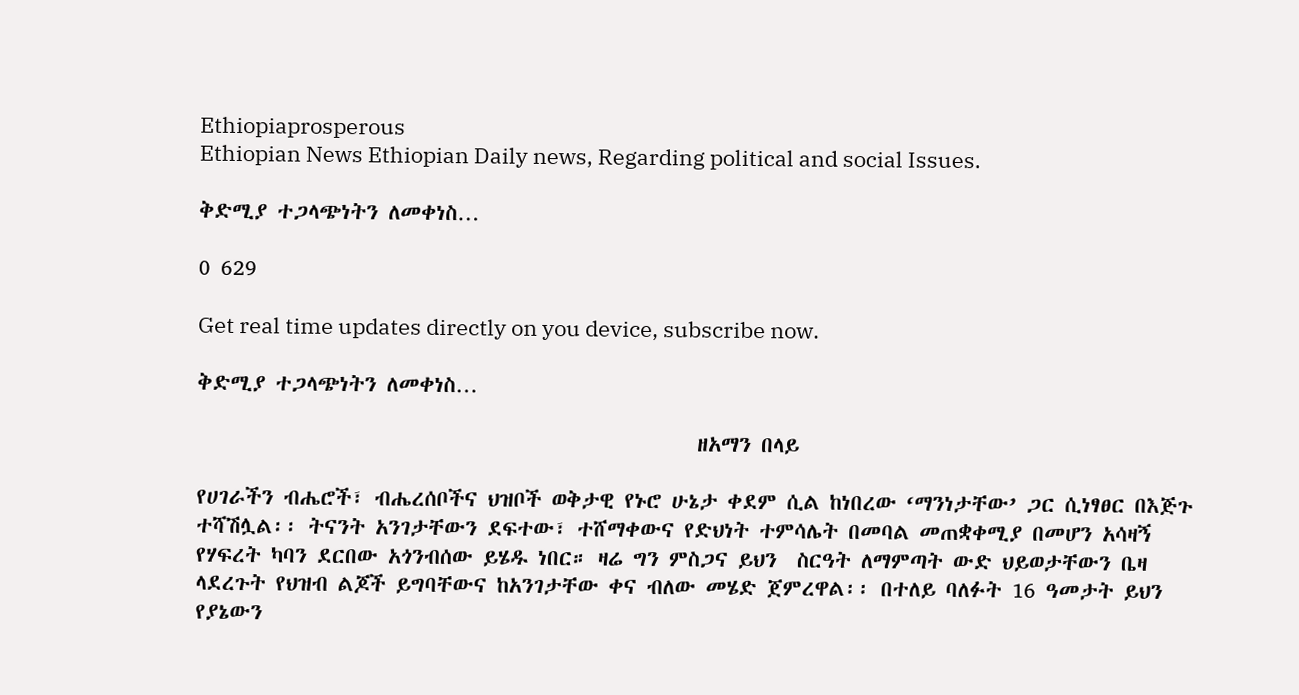Ethiopiaprosperous
Ethiopian News Ethiopian Daily news, Regarding political and social Issues.

ቅድሚያ ተጋላጭነትን ለመቀነስ…

0 629

Get real time updates directly on you device, subscribe now.

ቅድሚያ ተጋላጭነትን ለመቀነስ…

                                                  ዘአማን በላይ

የሀገራችን ብሔሮች፣ ብሔረሰቦችና ህዝቦች ወቅታዊ የኑሮ ሁኔታ ቀደም ሲል ከነበረው ‘ማንነታቸው’ ጋር ሲነፃፀር በእጅጉ ተሻሽሏል፡፡ ትናንት አንገታቸውን ደፍተው፣ ተሸማቀውና የድህነት ተምሳሌት በመባል መጠቋቀሚያ በመሆን አሳዛኝ የሃፍረት ካባን ደርበው አጎንብሰው ይሄዱ ነበር። ዛሬ ግን ምስጋና ይህን  ስርዓት ለማምጣት ውድ ህይወታቸውን ቤዛ ላደረጉት የህዝብ ልጆች ይግባቸውና ከአንገታቸው ቀና ብለው መሄድ ጀምረዋል፡፡ በተለይ ባለፉት 16 ዓመታት ይህን የያኔውን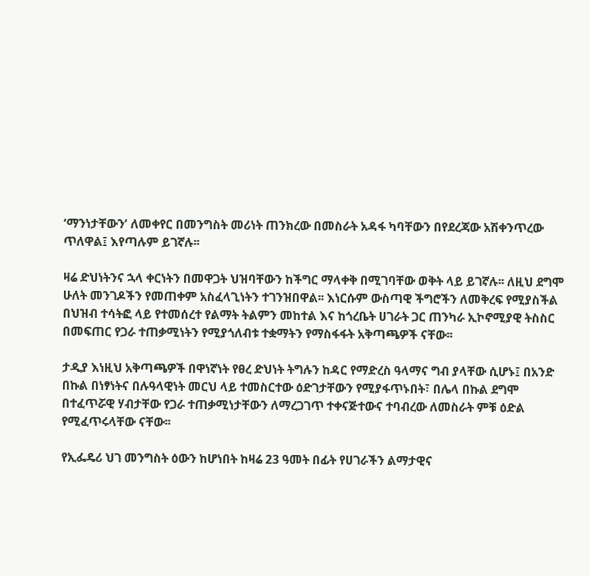‘ማንነታቸውን’ ለመቀየር በመንግስት መሪነት ጠንክረው በመስራት አዳፋ ካባቸውን በየደረጃው አሽቀንጥረው ጥለዋል፤ እየጣሉም ይገኛሉ፡፡

ዛሬ ድህነትንና ኋላ ቀርነትን በመዋጋት ህዝባቸውን ከችግር ማላቀቅ በሚገባቸው ወቅት ላይ ይገኛሉ፡፡ ለዚህ ደግሞ ሁለት መንገዶችን የመጠቀም አስፈላጊነትን ተገንዝበዋል፡፡ እነርሱም ውስጣዊ ችግሮችን ለመቅረፍ የሚያስችል በህዝብ ተሳትፎ ላይ የተመሰረተ የልማት ትልምን መከተል እና ከጎረቤት ሀገራት ጋር ጠንካራ ኢኮኖሚያዊ ትስስር በመፍጠር የጋራ ተጠቃሚነትን የሚያጎለብቱ ተቋማትን የማስፋፋት አቅጣጫዎች ናቸው፡፡

ታዲያ እነዚህ አቅጣጫዎች በዋነኛነት የፀረ ድህነት ትግሉን ከዳር የማድረስ ዓላማና ግብ ያላቸው ሲሆኑ፤ በአንድ በኩል በነፃነትና በሉዓላዊነት መርህ ላይ ተመስርተው ዕድገታቸውን የሚያፋጥኑበት፣ በሌላ በኩል ደግሞ በተፈጥሯዊ ሃብታቸው የጋራ ተጠቃሚነታቸውን ለማረጋገጥ ተቀናጅተውና ተባብረው ለመስራት ምቹ ዕድል የሚፈጥሩላቸው ናቸው፡፡

የኢፌዴሪ ህገ መንግስት ዕውን ከሆነበት ከዛሬ 23 ዓመት በፊት የሀገራችን ልማታዊና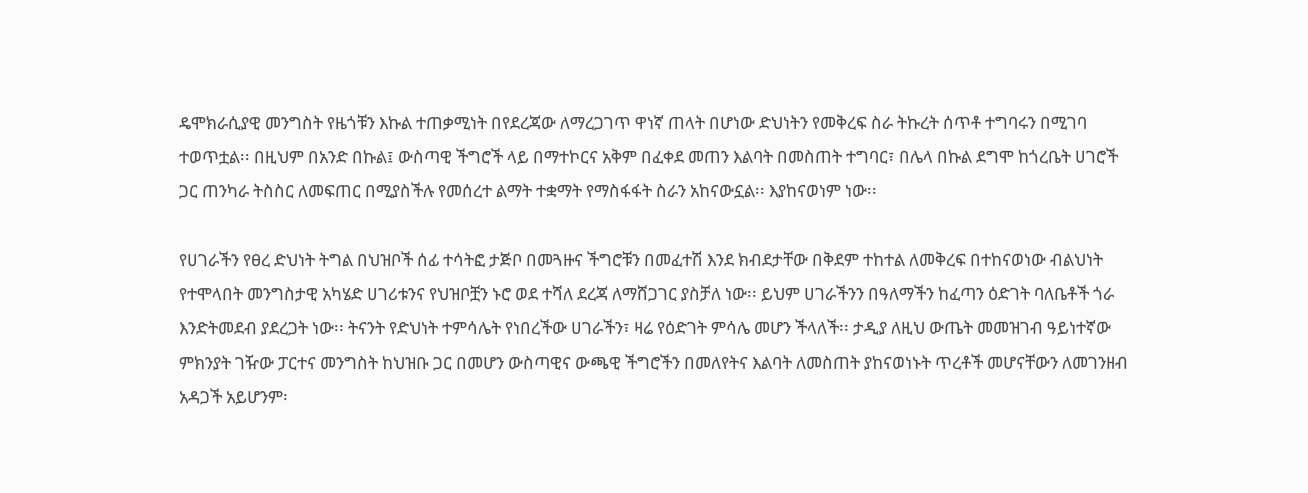ዴሞክራሲያዊ መንግስት የዜጎቹን እኩል ተጠቃሚነት በየደረጃው ለማረጋገጥ ዋነኛ ጠላት በሆነው ድህነትን የመቅረፍ ስራ ትኩረት ሰጥቶ ተግባሩን በሚገባ ተወጥቷል፡፡ በዚህም በአንድ በኩል፤ ውስጣዊ ችግሮች ላይ በማተኮርና አቅም በፈቀደ መጠን እልባት በመስጠት ተግባር፣ በሌላ በኩል ደግሞ ከጎረቤት ሀገሮች ጋር ጠንካራ ትስስር ለመፍጠር በሚያስችሉ የመሰረተ ልማት ተቋማት የማስፋፋት ስራን አከናውኗል፡፡ እያከናወነም ነው፡፡

የሀገራችን የፀረ ድህነት ትግል በህዝቦች ሰፊ ተሳትፎ ታጅቦ በመጓዙና ችግሮቹን በመፈተሽ እንደ ክብደታቸው በቅደም ተከተል ለመቅረፍ በተከናወነው ብልህነት የተሞላበት መንግስታዊ አካሄድ ሀገሪቱንና የህዝቦቿን ኑሮ ወደ ተሻለ ደረጃ ለማሸጋገር ያስቻለ ነው፡፡ ይህም ሀገራችንን በዓለማችን ከፈጣን ዕድገት ባለቤቶች ጎራ እንድትመደብ ያደረጋት ነው፡፡ ትናንት የድህነት ተምሳሌት የነበረችው ሀገራችን፣ ዛሬ የዕድገት ምሳሌ መሆን ችላለች፡፡ ታዲያ ለዚህ ውጤት መመዝገብ ዓይነተኛው ምክንያት ገዥው ፓርተና መንግስት ከህዝቡ ጋር በመሆን ውስጣዊና ውጫዊ ችግሮችን በመለየትና እልባት ለመስጠት ያከናወነኑት ጥረቶች መሆናቸውን ለመገንዘብ አዳጋች አይሆንም፡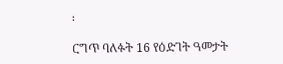፡

ርግጥ ባለፉት 16 የዕድገት ዓመታት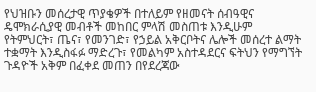የህዝቡን መሰረታዊ ጥያቄዎች በተለይም የዘመናት ሰብዓዊና ዴሞክራሲያዊ መብቶች መከበር ምላሽ መስጠቱ እንዲሁም የትምህርት፣ ጤና፣ የመንገድ፣ የኃይል አቅርቦትና ሌሎች መሰረተ ልማት ተቋማት እንዲስፋፉ ማድረጉ፣ የመልካም አስተዳደርና ፍትህን የማግኘት ጉዳዮች አቅም በፈቀደ መጠን በየደረጃው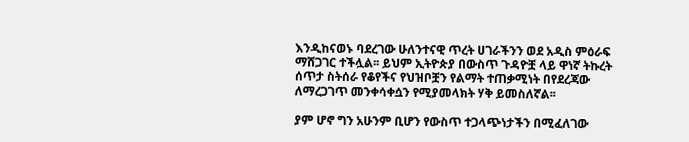እንዲከናወኑ ባደረገው ሁለንተናዊ ጥረት ሀገራችንን ወደ አዲስ ምዕራፍ ማሸጋገር ተችሏል፡፡ ይህም ኢትዮጵያ በውስጥ ጉዳዮቿ ላይ ዋነኛ ትኩረት ሰጥታ ስትሰራ የቆየችና የህዝቦቿን የልማት ተጠቃሚነት በየደረጃው ለማረጋገጥ መንቀሳቀሷን የሚያመላክት ሃቅ ይመስለኛል፡፡

ያም ሆኖ ግን አሁንም ቢሆን የውስጥ ተጋላጭነታችን በሚፈለገው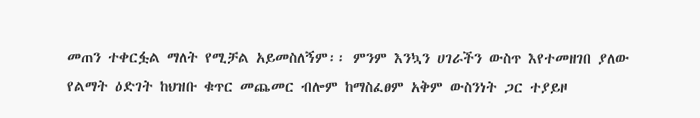መጠን ተቀርፏል ማለት የሚቻል አይመስለኝም፡፡ ምንም እንኳን ሀገራችን ውስጥ እየተመዘገበ ያለው የልማት ዕድገት ከህዝቡ ቁጥር መጨመር ብሎም ከማስፈፀም አቅም ውስንነት ጋር ተያይዞ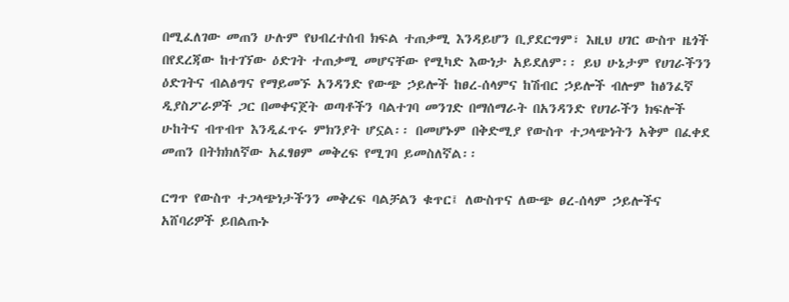በሚፈለገው መጠን ሁሉም የህብረተሰብ ክፍል ተጠቃሚ እንዳይሆን ቢያደርግም፣ እዚህ ሀገር ውስጥ ዜጎች በየደረጃው ከተገኘው ዕድገት ተጠቃሚ መሆናቸው የሚካድ እውነታ አይደለም፡፡ ይህ ሁኔታም የሀገራችንን ዕድገትና ብልፅግና የማይመኙ አንዳንድ የውጭ ኃይሎች ከፀረ-ሰላምና ከሽብር ኃይሎች ብሎም ከፅንፈኛ ዲያስፖራዎች ጋር በመቀናጀት ወጣቶችን ባልተገባ መንገድ በማሰማራት በአንዳንድ የሀገራችን ክፍሎች ሁከትና ብጥብጥ እንዲፈጥሩ ምክንያት ሆኗል፡፡ በመሆኑም በቅድሚያ የውስጥ ተጋላጭነትን አቅም በፈቀደ መጠን በትክክለኛው አፈፃፀም መቅረፍ የሚገባ ይመስለኛል፡፡

ርግጥ የውስጥ ተጋላጭነታችንን መቅረፍ ባልቻልን ቁጥር፤ ለውስጥና ለውጭ ፀረ-ሰላም ኃይሎችና አሸባሪዎች ይበልጡኑ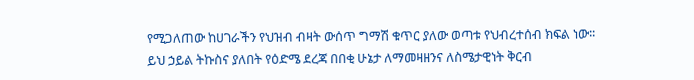የሚጋለጠው ከሀገራችን የህዝብ ብዛት ውሰጥ ግማሽ ቁጥር ያለው ወጣቱ የህብረተሰብ ክፍል ነው፡፡ ይህ ኃይል ትኩስና ያለበት የዕድሜ ደረጃ በበቂ ሁኔታ ለማመዛዘንና ለስሜታዊነት ቅርብ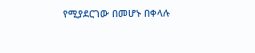የሚያደርገው በመሆኑ በቀላሉ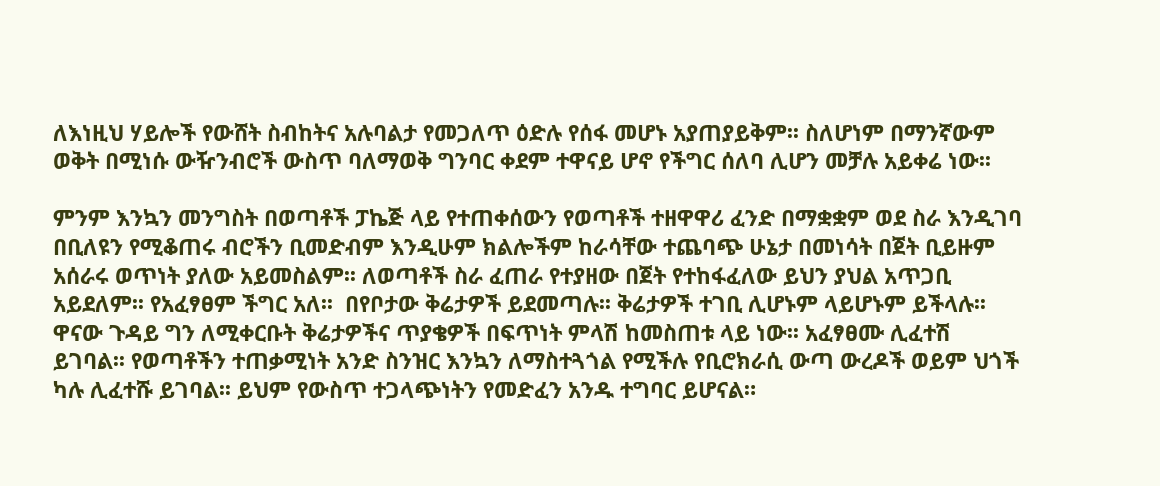ለእነዚህ ሃይሎች የውሸት ስብከትና አሉባልታ የመጋለጥ ዕድሉ የሰፋ መሆኑ አያጠያይቅም፡፡ ስለሆነም በማንኛውም ወቅት በሚነሱ ውዥንብሮች ውስጥ ባለማወቅ ግንባር ቀደም ተዋናይ ሆኖ የችግር ሰለባ ሊሆን መቻሉ አይቀሬ ነው፡፡

ምንም እንኳን መንግስት በወጣቶች ፓኬጅ ላይ የተጠቀሰውን የወጣቶች ተዘዋዋሪ ፈንድ በማቋቋም ወደ ስራ እንዲገባ በቢለዩን የሚቆጠሩ ብሮችን ቢመድብም እንዲሁም ክልሎችም ከራሳቸው ተጨባጭ ሁኔታ በመነሳት በጀት ቢይዙም አሰራሩ ወጥነት ያለው አይመስልም፡፡ ለወጣቶች ስራ ፈጠራ የተያዘው በጀት የተከፋፈለው ይህን ያህል አጥጋቢ አይደለም፡፡ የአፈፃፀም ችግር አለ፡፡  በየቦታው ቅሬታዎች ይደመጣሉ፡፡ ቅሬታዎች ተገቢ ሊሆኑም ላይሆኑም ይችላሉ፡፡ ዋናው ጉዳይ ግን ለሚቀርቡት ቅሬታዎችና ጥያቄዎች በፍጥነት ምላሽ ከመስጠቱ ላይ ነው፡፡ አፈፃፀሙ ሊፈተሽ ይገባል፡፡ የወጣቶችን ተጠቃሚነት አንድ ስንዝር እንኳን ለማስተጓጎል የሚችሉ የቢሮክራሲ ውጣ ውረዶች ወይም ህጎች ካሉ ሊፈተሹ ይገባል፡፡ ይህም የውስጥ ተጋላጭነትን የመድፈን አንዱ ተግባር ይሆናል።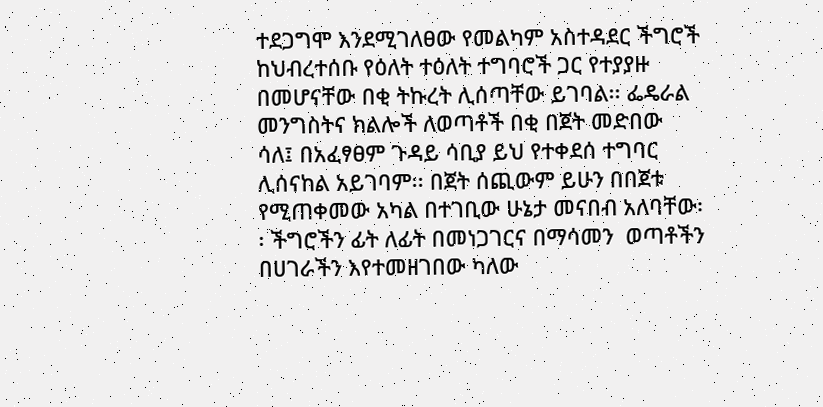ተደጋግሞ እንደሚገለፀው የመልካም አስተዳደር ችግሮች ከህብረተሰቡ የዕለት ተዕለት ተግባሮች ጋር የተያያዙ በመሆናቸው በቂ ትኩረት ሊሰጣቸው ይገባል፡፡ ፌዴራል መንግስትና ክልሎች ለወጣቶች በቂ በጀት መድበው ሳለ፤ በአፈፃፀም ጉዳይ ሳቢያ ይህ የተቀደሰ ተግባር ሊሰናከል አይገባም፡፡ በጀት ሰጪውም ይሁን በበጀቱ የሚጠቀመው አካል በተገቢው ሁኔታ መናበብ አለባቸው፡፡ ችግሮችን ፊት ለፊት በመነጋገርና በማሳመን  ወጣቶችን በሀገራችን እየተመዘገበው ካለው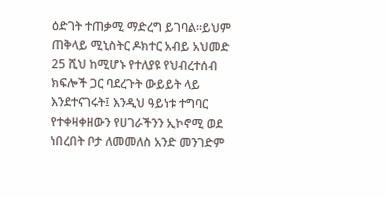ዕድገት ተጠቃሚ ማድረግ ይገባል፡፡ይህም ጠቅላይ ሚኒስትር ዶክተር አብይ አህመድ 25 ሺህ ከሚሆኑ የተለያዩ የህብረተሰብ ክፍሎች ጋር ባደረጉት ውይይት ላይ እንደተናገሩት፤ እንዲህ ዓይነቱ ተግባር የተቀዛቀዘውን የሀገራችንን ኢኮኖሚ ወደ ነበረበት ቦታ ለመመለስ አንድ መንገድም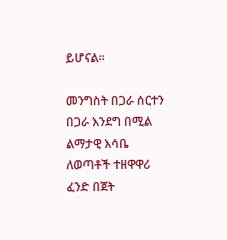ይሆናል፡፡

መንግስት በጋራ ሰርተን በጋራ እንደግ በሚል ልማታዊ እሳቤ ለወጣቶች ተዘዋዋሪ ፈንድ በጀት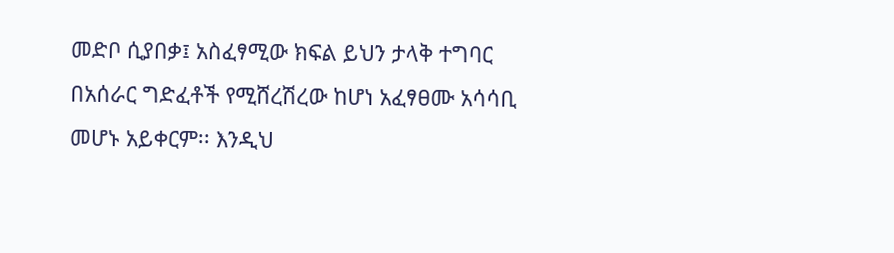መድቦ ሲያበቃ፤ አስፈፃሚው ክፍል ይህን ታላቅ ተግባር በአሰራር ግድፈቶች የሚሸረሽረው ከሆነ አፈፃፀሙ አሳሳቢ መሆኑ አይቀርም፡፡ እንዲህ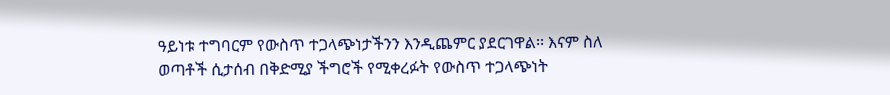ዓይነቱ ተግባርም የውስጥ ተጋላጭነታችንን እንዲጨምር ያደርገዋል፡፡ እናም ስለ ወጣቶች ሲታሰብ በቅድሚያ ችግሮች የሚቀረፉት የውስጥ ተጋላጭነት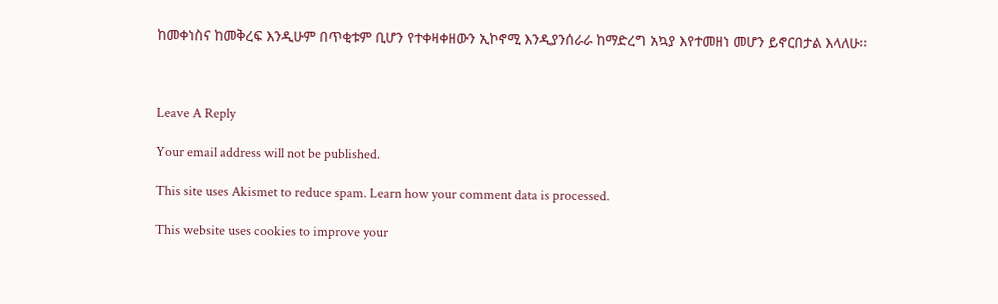ከመቀነስና ከመቅረፍ እንዲሁም በጥቂቱም ቢሆን የተቀዛቀዘውን ኢኮኖሚ እንዲያንሰራራ ከማድረግ አኳያ እየተመዘነ መሆን ይኖርበታል እላለሁ፡፡



Leave A Reply

Your email address will not be published.

This site uses Akismet to reduce spam. Learn how your comment data is processed.

This website uses cookies to improve your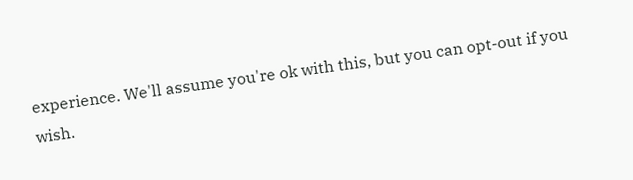experience. We'll assume you're ok with this, but you can opt-out if you wish.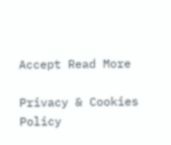Accept Read More

Privacy & Cookies Policy